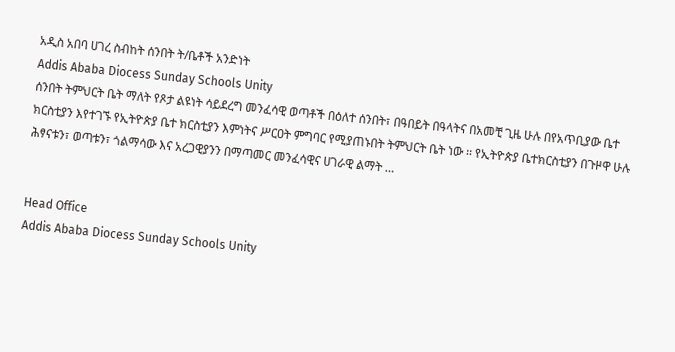አዲስ አበባ ሀገረ ስብከት ሰንበት ት/ቤቶች አንድነት
Addis Ababa Diocess Sunday Schools Unity
ሰንበት ትምህርት ቤት ማለት የጾታ ልዩነት ሳይደረግ መንፈሳዊ ወጣቶች በዕለተ ሰንበት፣ በዓበይት በዓላትና በአመቺ ጊዜ ሁሉ በየአጥቢያው ቤተ ክርስቲያን እየተገኙ የኢትዮጵያ ቤተ ክርስቲያን እምነትና ሥርዐት ምግባር የሚያጠኑበት ትምህርት ቤት ነው ፡፡ የኢትዮጵያ ቤተክርስቲያን በጉዞዋ ሁሉ ሕፃናቱን፣ ወጣቱን፣ ጎልማሳው እና አረጋዊያንን በማጣመር መንፈሳዊና ሀገራዊ ልማት …


Head Office
Addis Ababa Diocess Sunday Schools Unity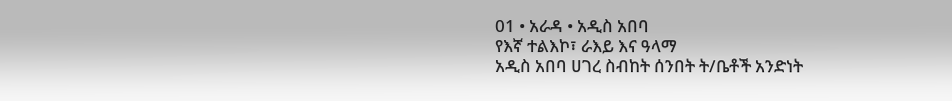01 • አራዳ • አዲስ አበባ
የእኛ ተልእኮ፣ ራእይ እና ዓላማ
አዲስ አበባ ሀገረ ስብከት ሰንበት ት/ቤቶች አንድነት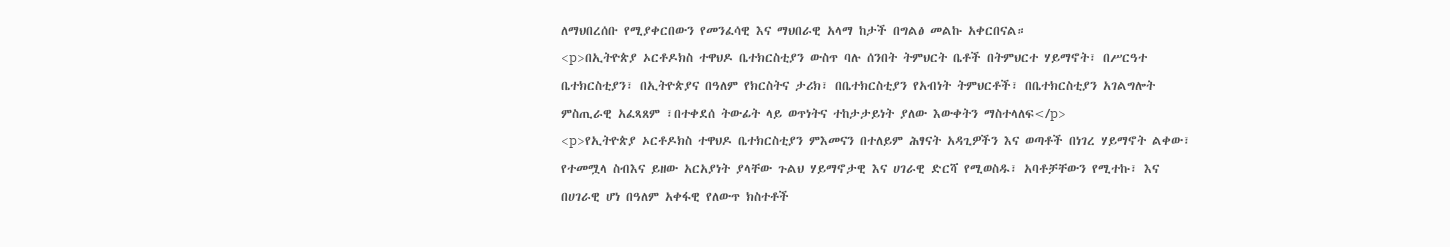ለማህበረሰቡ የሚያቀርበውን የመንፈሳዊ እና ማህበራዊ አላማ ከታች በግልፅ መልኩ አቀርበናል።
<p>በኢትዮጵያ ኦርቶዶክስ ተዋህዶ ቤተክርስቲያን ውስጥ ባሉ ሰንበት ትምህርት ቤቶች በትምህርተ ሃይማኖት፣ በሥርዓተ ቤተክርስቲያን፣ በኢትዮጵያና በዓለም የክርስትና ታሪክ፣ በቤተክርስቲያን የአብነት ትምህርቶች፣ በቤተክርስቲያን አገልግሎት ምስጢራዊ አፈጻጸም ፣በተቀደሰ ትውፊት ላይ ወጥነትና ተከታታይነት ያለው እውቀትን ማስተላለፍ</p>
<p>የኢትዮጵያ ኦርቶዶክስ ተዋህዶ ቤተክርስቲያን ምእመናን በተለይም ሕፃናት አዳጊዎችን እና ወጣቶች በነገረ ሃይማኖት ልቀው፣ የተመሟላ ስብእና ይዘው አርአያነት ያላቸው ጉልህ ሃይማኖታዊ እና ሀገራዊ ድርሻ የሚወስዱ፣ አባቶቻቸውን የሚተኩ፣ እና በሀገራዊ ሆነ በዓለም አቀፋዊ የለውጥ ክስተቶች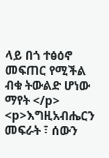ላይ በጎ ተፅዕኖ መፍጠር የሚችል ብቁ ትውልድ ሆነው ማየት </p>
<p>እግዚአብሔርን መፍራት ፣ ሰውን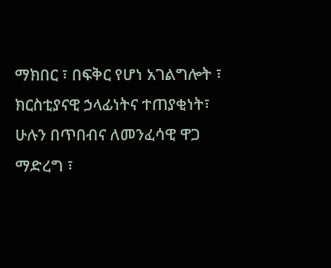ማክበር ፣ በፍቅር የሆነ አገልግሎት ፣ ክርስቲያናዊ ኃላፊነትና ተጠያቂነት፣ ሁሉን በጥበብና ለመንፈሳዊ ዋጋ ማድረግ ፣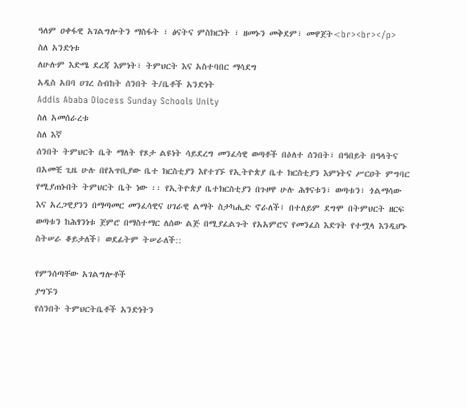ዓለም ዐቀፋዊ አገልግሎትን ማስፋት ፣ ፅናትና ምስክርነት ፣ ዘመኑን መቅደም፣ መዋጀት<br><br></p>
ስለ አንድነቱ
ለሁሉም እድሜ ደረጃ እምነት፣ ትምህርት እና አስተባበር ማሳደግ
አዲስ አበባ ሀገረ ስብከት ሰንበት ት/ቤቶች አንድነት
Addis Ababa Diocess Sunday Schools Unity
ስለ አመሰራረቱ
ስለ እኛ
ሰንበት ትምህርት ቤት ማለት የጾታ ልዩነት ሳይደረግ መንፈሳዊ ወጣቶች በዕለተ ሰንበት፣ በዓበይት በዓላትና በአመቺ ጊዜ ሁሉ በየአጥቢያው ቤተ ክርስቲያን እየተገኙ የኢትዮጵያ ቤተ ክርስቲያን እምነትና ሥርዐት ምግባር የሚያጠኑበት ትምህርት ቤት ነው ፡፡ የኢትዮጵያ ቤተክርስቲያን በጉዞዋ ሁሉ ሕፃናቱን፣ ወጣቱን፣ ጎልማሳው እና አረጋዊያንን በማጣመር መንፈሳዊና ሀገራዊ ልማት ስታካሒድ ኖራለች፤ በተለይም ደግሞ በትምህርት ዘርፍ ወጣቱን ከሕፃንነቱ ጀምሮ በማስተማር ለሰው ልጅ በሚያፈልጉት የአአምሮና የመንፈስ እድገት የተሟላ እንዲሆኑ ስትሠራ ቆይታለች፤ ወደፊትም ትሠራለች::

የምንሰጣቸው አገልግሎቶች
ያግኙን
የሰንበት ትምህርትቤቶች አንድነትን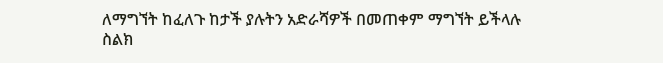ለማግኘት ከፈለጉ ከታች ያሉትን አድራሻዎች በመጠቀም ማግኘት ይችላሉ
ስልክ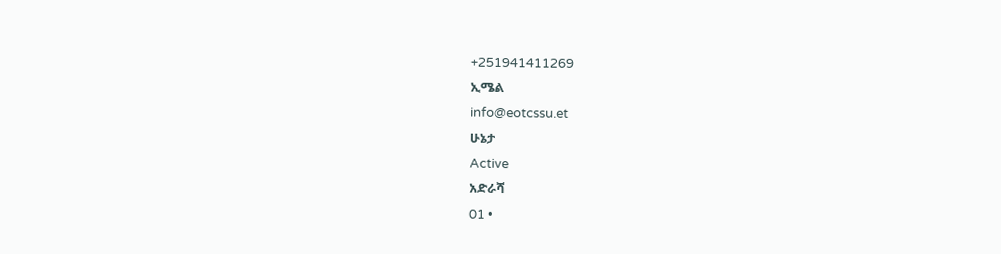+251941411269
ኢሜል
info@eotcssu.et
ሁኔታ
Active
አድራሻ
01 •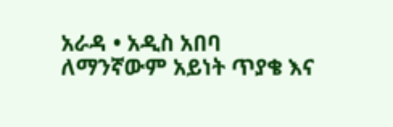አራዳ • አዲስ አበባ
ለማንኛውም አይነት ጥያቄ እና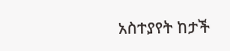አስተያየት ከታች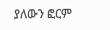ያለውን ፎርም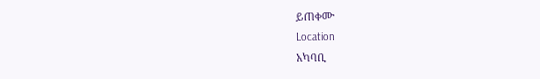ይጠቀሙ
Location
አካባቢ